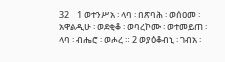32    1 ወተንሥአ ፡ ላባ ፡ በጽባሕ ፡ ወሰዐመ ፡ አዋልዲሁ ፡ ወደቂቆ ፡ ወባረኮሙ ፡ ወተመይጠ ፡ ላባ ፡ ብሔሮ ፡ ወሖረ ። 2 ወያዕቆብኒ ፡ ገብአ ፡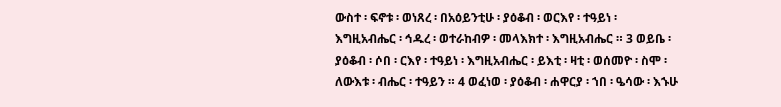ውስተ ፡ ፍኖቱ ፡ ወነጸረ ፡ በአዕይንቲሁ ፡ ያዕቆብ ፡ ወርእየ ፡ ተዓይነ ፡ እግዚአብሔር ፡ ኅዱረ ፡ ወተራከብዎ ፡ መላእክተ ፡ እግዚአብሔር ። 3 ወይቤ ፡ ያዕቆብ ፡ ሶበ ፡ ርእየ ፡ ተዓይነ ፡ እግዚአብሔር ፡ ይእቲ ፡ ዛቲ ፡ ወሰመዮ ፡ ስሞ ፡ ለውእቱ ፡ ብሔር ፡ ተዓይን ። 4 ወፈነወ ፡ ያዕቆብ ፡ ሐዋርያ ፡ ኀበ ፡ ዔሳው ፡ እኁሁ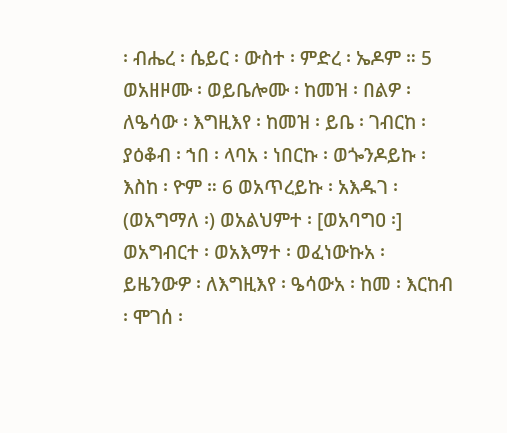፡ ብሔረ ፡ ሴይር ፡ ውስተ ፡ ምድረ ፡ ኤዶም ። 5 ወአዘዞሙ ፡ ወይቤሎሙ ፡ ከመዝ ፡ በልዎ ፡ ለዔሳው ፡ እግዚእየ ፡ ከመዝ ፡ ይቤ ፡ ገብርከ ፡ ያዕቆብ ፡ ኀበ ፡ ላባአ ፡ ነበርኩ ፡ ወጐንዶይኩ ፡ እስከ ፡ ዮም ። 6 ወአጥረይኩ ፡ አእዱገ ፡ (ወአግማለ ፡) ወአልህምተ ፡ [ወአባግዐ ፡] ወአግብርተ ፡ ወአእማተ ፡ ወፈነውኩአ ፡ ይዜንውዎ ፡ ለእግዚእየ ፡ ዔሳውአ ፡ ከመ ፡ እርከብ ፡ ሞገሰ ፡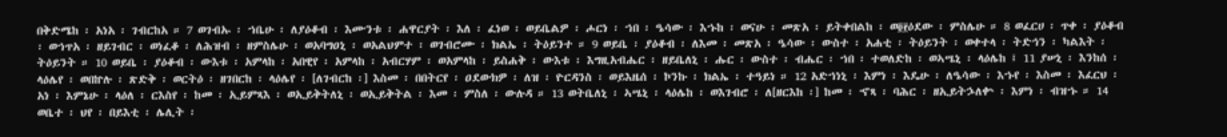በቅድሜከ ፡ አነአ ፡ ገብርከአ ። 7 ወገብኡ ፡ ኀቤሁ ፡ ለያዕቆብ ፡ እሙንቱ ፡ ሐዋርያት ፡ እለ ፡ ፈነወ ፡ ወይቤልዎ ፡ ሖርነ ፡ ኀበ ፡ ዔሳው ፡ እኁከ ፡ ወናሁ ፡ መጽአ ፡ ይትቀበልከ ፡ ወ፬፻ዕደው ፡ ምስሌሁ ። 8 ወፈርሀ ፡ ጥቀ ፡ ያዕቆብ ፡ ወኀጥአ ፡ ዘይገብር ፡ ወነፈቆ ፡ ለሕዝብ ፡ ዘምስሌሁ ፡ ወአባግዐኒ ፡ ወአልህምተ ፡ ወገብሮሙ ፡ ክልኤ ፡ ትዕይንተ ። 9 ወይቤ ፡ ያዕቆብ ፡ ለእመ ፡ መጽአ ፡ ዔሳው ፡ ውስተ ፡ አሐቲ ፡ ትዕይንት ፡ ወቀተላ ፡ ትድኅን ፡ ካልእት ፡ ትዕይንት ። 10 ወይቤ ፡ ያዕቆብ ፡ ውእቱ ፡ አምላከ ፡ አበዊየ ፡ አምላከ ፡ አብርሃም ፡ ወአምላከ ፡ ይስሐቅ ፡ ውእቱ ፡ እግዚአብሔር ፡ ዘይቤለኒ ፡ ሑር ፡ ውስተ ፡ ብሔር ፡ ኀበ ፡ ተወለድከ ፡ ወኣሤኒ ፡ ላዕሌከ ፤ 11 ያሠኒ ፡ እንከሰ ፡ ላዕሌየ ፡ ወበኵሉ ፡ ጽድቅ ፡ ወርትዕ ፡ ዘገበርከ ፡ ላዕሌየ ፡ [ለገብርከ ፡] እስመ ፡ በበትርየ ፡ ዐደውክዎ ፡ ለዝ ፡ ዮርዳንስ ፡ ወይእዜሰ ፡ ኮንኩ ፡ ክልኤ ፡ ተዓይነ ። 12 አድኀነኒ ፡ እምነ ፡ እዴሁ ፡ ለዔሳው ፡ እኁየ ፡ እስመ ፡ እፈርህ ፡ አነ ፡ እምኔሁ ፡ ላዕለ ፡ ርእስየ ፡ ከመ ፡ ኢይምጻእ ፡ ወኢይቅትለኒ ፡ ወኢይቅትል ፡ እመ ፡ ምስለ ፡ ውሉዳ ። 13 ወትቤለኒ ፡ ኣሤኒ ፡ ላዕሌከ ፡ ወእገብሮ ፡ ለ[ዘርእከ ፡] ከመ ፡ ኆጻ ፡ ባሕር ፡ ዘኢይትኌለቍ ፡ እምነ ፡ ብዝኁ ። 14 ወቤተ ፡ ህየ ፡ በይእቲ ፡ ሌሊት ፡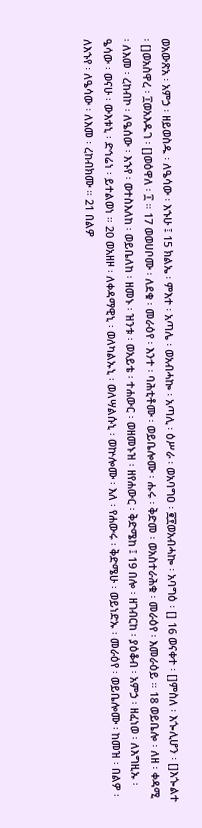ወአውጽአ ፡ አምኃ ፡ ዘይወስዱ ፡ ለዔሳው ፡ እኁሁ ፤ 15 ክልኤ ፡ ምእተ ፡ አጣሌ ፡ ወአብሓኰ ፡ አጣሊ ፡ ዕሥራ ፡ ወአባግዐ ፡ ፪፻ወአብሓኰ ፡ አባግዕ ፡ [] 16 ወናቀተ ፡ []ምስለ ፡ እጐሊሆን ፡ []እጐልተ ፡ []ወአስዋረ ፡ ፲ወአእዱገ ፡ []ወዕዋለ ፡ ፲ ። 17 ወወሀቦሙ ፡ ለደቁ ፡ መራዕየ ፡ እንተ ፡ ባሕቲቶሙ ፡ ወይቤሎሙ ፡ ሑሩ ፡ ቅድመ ፡ ወአስተራሕቁ ፡ መራዕየ ፡ እመራዕይ ። 18 ወይቤሎ ፡ ለዘ ፡ ቀዳሚ ፡ ለእመ ፡ ረከብኮ ፡ ለዔሰው ፡ እኁየ ፡ ወተስእለከ ፡ ወይቤለከ ፡ ዘመኑ ፡ ዝንቱ ፡ ወአይቴ ፡ ተሐውር ፡ ወዘመኑዝ ፡ ዘየሐውር ፡ ቅድሜከ ፤ 19 በሎ ፡ ዘገብርከ ፡ ያዕቆብ ፡ አምኃ ፡ ዘፈነወ ፡ ለእግዚኡ ፡ ዔሳው ፡ ወናሁ ፡ ውእቱኒ ፡ ድኅሬነ ፡ ይተልወነ ። 20 ወአዘዞ ፡ ለቀዳማዊኒ ፡ ወለካልኡኒ ፡ ወለሣልሱኒ ፡ ወኵሎሙ ፡ እለ ፡ የሐውሩ ፡ ቅድሜሁ ፡ ወይነድኡ ፡ መራዕየ ፡ ወይቤሎሙ ፡ ከመዝ ፡ በልዎ ፡ ለእኁየ ፡ ለዔሳው ፡ ለእመ ፡ ረከብክሙ ። 21 በልዎ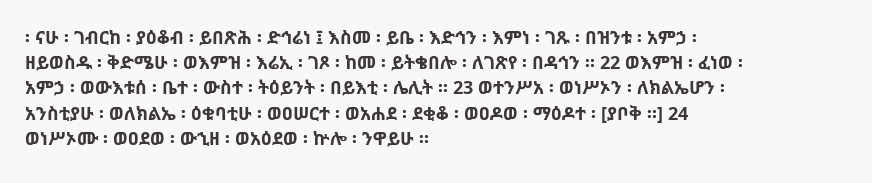፡ ናሁ ፡ ገብርከ ፡ ያዕቆብ ፡ ይበጽሕ ፡ ድኅሬነ ፤ እስመ ፡ ይቤ ፡ እድኅን ፡ እምነ ፡ ገጹ ፡ በዝንቱ ፡ አምኃ ፡ ዘይወስዱ ፡ ቅድሜሁ ፡ ወእምዝ ፡ እሬኢ ፡ ገጾ ፡ ከመ ፡ ይትቄበሎ ፡ ለገጽየ ፡ በዳኅን ። 22 ወእምዝ ፡ ፈነወ ፡ አምኃ ፡ ወውእቱሰ ፡ ቤተ ፡ ውስተ ፡ ትዕይንት ፡ በይእቲ ፡ ሌሊት ። 23 ወተንሥአ ፡ ወነሥኦን ፡ ለክልኤሆን ፡ አንስቲያሁ ፡ ወለክልኤ ፡ ዕቁባቲሁ ፡ ወዐሠርተ ፡ ወአሐደ ፡ ደቂቆ ፡ ወዐዶወ ፡ ማዕዶተ ፡ [ያቦቅ ።] 24 ወነሥኦሙ ፡ ወዐደወ ፡ ውኂዘ ፡ ወአዕደወ ፡ ኵሎ ፡ ንዋይሁ ።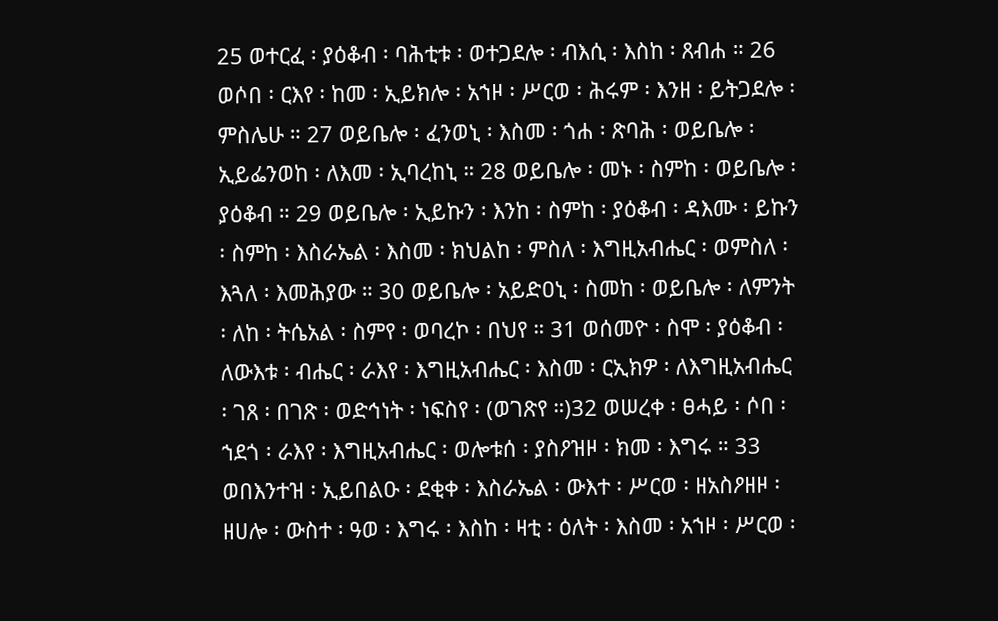25 ወተርፈ ፡ ያዕቆብ ፡ ባሕቲቱ ፡ ወተጋደሎ ፡ ብእሲ ፡ እስከ ፡ ጸብሐ ። 26 ወሶበ ፡ ርእየ ፡ ከመ ፡ ኢይክሎ ፡ አኀዞ ፡ ሥርወ ፡ ሕሩም ፡ እንዘ ፡ ይትጋደሎ ፡ ምስሌሁ ። 27 ወይቤሎ ፡ ፈንወኒ ፡ እስመ ፡ ጎሐ ፡ ጽባሕ ፡ ወይቤሎ ፡ ኢይፌንወከ ፡ ለእመ ፡ ኢባረከኒ ። 28 ወይቤሎ ፡ መኑ ፡ ስምከ ፡ ወይቤሎ ፡ ያዕቆብ ። 29 ወይቤሎ ፡ ኢይኩን ፡ እንከ ፡ ስምከ ፡ ያዕቆብ ፡ ዳእሙ ፡ ይኩን ፡ ስምከ ፡ እስራኤል ፡ እስመ ፡ ክህልከ ፡ ምስለ ፡ እግዚአብሔር ፡ ወምስለ ፡ እጓለ ፡ እመሕያው ። 30 ወይቤሎ ፡ አይድዐኒ ፡ ስመከ ፡ ወይቤሎ ፡ ለምንት ፡ ለከ ፡ ትሴአል ፡ ስምየ ፡ ወባረኮ ፡ በህየ ። 31 ወሰመዮ ፡ ስሞ ፡ ያዕቆብ ፡ ለውእቱ ፡ ብሔር ፡ ራእየ ፡ እግዚአብሔር ፡ እስመ ፡ ርኢክዎ ፡ ለእግዚአብሔር ፡ ገጸ ፡ በገጽ ፡ ወድኅነት ፡ ነፍስየ ፡ (ወገጽየ ።)32 ወሠረቀ ፡ ፀሓይ ፡ ሶበ ፡ ኀደጎ ፡ ራእየ ፡ እግዚአብሔር ፡ ወሎቱሰ ፡ ያስዖዝዞ ፡ ክመ ፡ እግሩ ። 33 ወበእንተዝ ፡ ኢይበልዑ ፡ ደቂቀ ፡ እስራኤል ፡ ውእተ ፡ ሥርወ ፡ ዘአስዖዘዞ ፡ ዘሀሎ ፡ ውስተ ፡ ዓወ ፡ እግሩ ፡ እስከ ፡ ዛቲ ፡ ዕለት ፡ እስመ ፡ አኀዞ ፡ ሥርወ ፡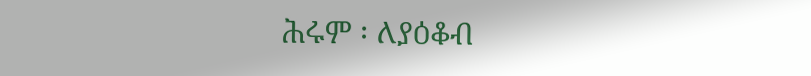ሕሩም ፡ ለያዕቆብ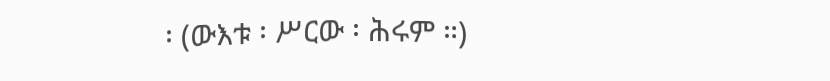፡ (ውእቱ ፡ ሥርው ፡ ሕሩም ።)